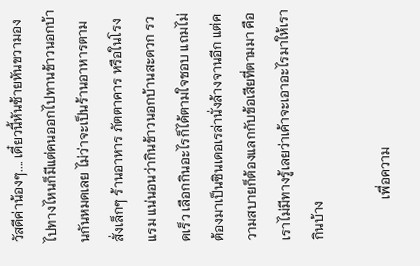วัสดีค่าน้องๆ.... เดี๋ยวนี้หันซ้ายหันขวามองไปทางไหนก็มีแต่คนออกไปทานข้าวนอกบ้านกันหมดเลย ไม่ว่าจะเป็นร้านอาหารตามสั่งเล็กๆ ร้านอาหาร ภัตตาคาร หรือในโรงแรม แน่นอนว่ากินข้าวนอกบ้านสะดวก รวดเร็ว เลือกกินอะไรก็ได้ตามใจชอบ แถมไม่ต้องมาเป็นซินเดอเรล่านั่งล้างจานอีก แต่ความสบายก็ต้องแลกกับข้อเสียที่ตามมา คือ เราไม่มีทางรู้เลยว่าเค้าจะเอาอะไรมาให้เรากินบ้าง

            เพื่อความ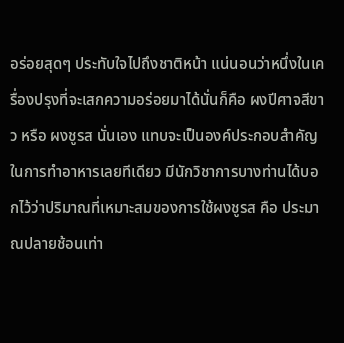อร่อยสุดๆ ประทับใจไปถึงชาติหน้า แน่นอนว่าหนึ่งในเครื่องปรุงที่จะเสกความอร่อยมาได้นั่นก็คือ ผงปีศาจสีขาว หรือ ผงชูรส นั่นเอง แทบจะเป็นองค์ประกอบสำคัญในการทำอาหารเลยทีเดียว มีนักวิชาการบางท่านได้บอกไว้ว่าปริมาณที่เหมาะสมของการใช้ผงชูรส คือ ประมาณปลายช้อนเท่า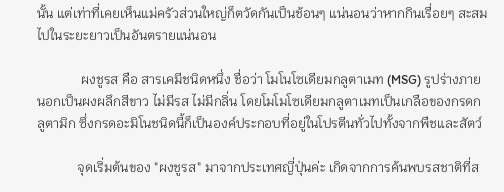นั้น แต่เท่าที่เคยเห็นแม่ครัวส่วนใหญ่ก็ตวัดกันเป็นช้อนๆ แน่นอนว่าหากกินเรื่อยๆ สะสมไปในระยะยาวเป็นอันตรายแน่นอน

             ผงชูรส คือ สารเคมีชนิดหนึ่ง ชื่อว่า โมโนโซเดียมกลูตาเมท (MSG) รูปร่างภายนอกเป็นผงผลึกสีขาว ไม่มีรส ไม่มีกลิ่น โดยโมโมโซเดียมกลูตาเมทเป็นเกลือของกรดกลูตามิก ซึ่งกรดอะมิโนชนิดนี้ก็เป็นองค์ประกอบที่อยู่ในโปรตีนทั่วไปทั้งจากพืชและสัตว์

            จุดเริ่มต้นของ "ผงชูรส" มาจากประเทศญี่ปุ่นค่ะ เกิดจากการค้นพบรสชาติที่ส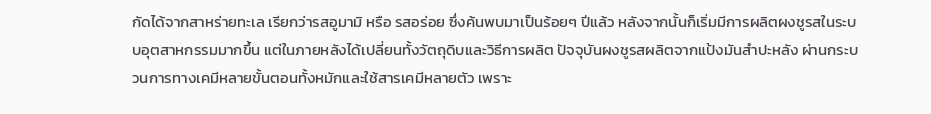กัดได้จากสาหร่ายทะเล เรียกว่ารสอูมามิ หรือ รสอร่อย ซึ่งค้นพบมาเป็นร้อยๆ ปีแล้ว หลังจากนั้นก็เริ่มมีการผลิตผงชูรสในระบบอุตสาหกรรมมากขึ้น แต่ในภายหลังได้เปลี่ยนทั้งวัตถุดิบและวิธีการผลิต ปัจจุบันผงชูรสผลิตจากแป้งมันสำปะหลัง ผ่านกระบวนการทางเคมีหลายขั้นตอนทั้งหมักและใช้สารเคมีหลายตัว เพราะ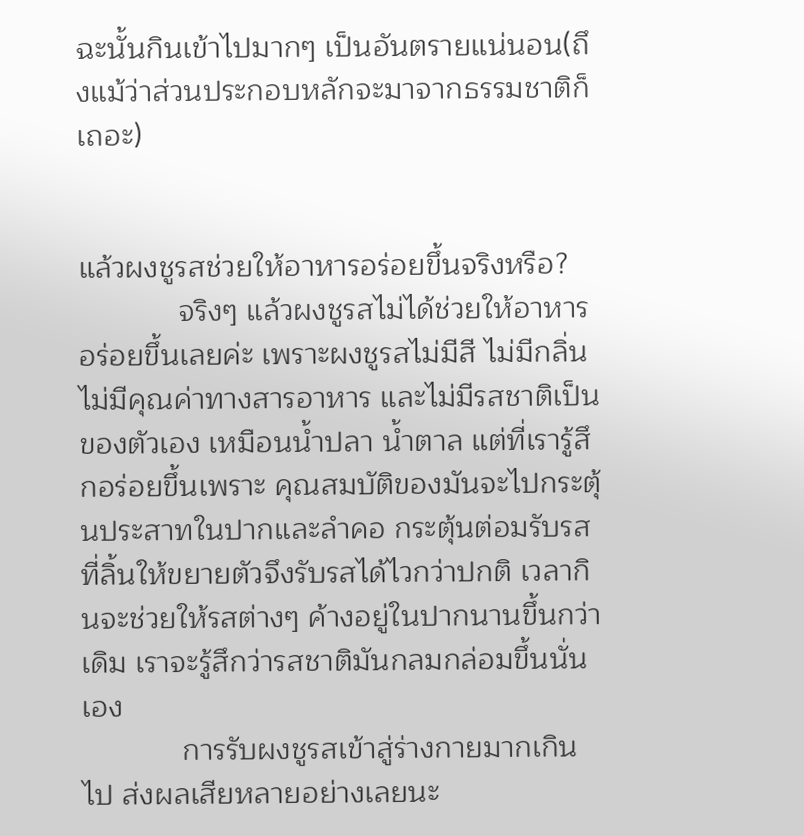ฉะนั้นกินเข้าไปมากๆ เป็นอันตรายแน่นอน(ถึงแม้ว่าส่วนประกอบหลักจะมาจากธรรมชาติก็เถอะ)


แล้วผงชูรสช่วยให้อาหารอร่อยขึ้นจริงหรือ?
            จริงๆ แล้วผงชูรสไม่ได้ช่วยให้อาหารอร่อยขึ้นเลยค่ะ เพราะผงชูรสไม่มีสี ไม่มีกลิ่น ไม่มีคุณค่าทางสารอาหาร และไม่มีรสชาติเป็นของตัวเอง เหมือนน้ำปลา น้ำตาล แต่ที่เรารู้สึกอร่อยขึ้นเพราะ คุณสมบัติของมันจะไปกระตุ้นประสาทในปากและลำคอ กระตุ้นต่อมรับรสที่ลิ้นให้ขยายตัวจึงรับรสได้ไวกว่าปกติ เวลากินจะช่วยให้รสต่างๆ ค้างอยู่ในปากนานขึ้นกว่าเดิม เราจะรู้สึกว่ารสชาติมันกลมกล่อมขึ้นนั่นเอง
            การรับผงชูรสเข้าสู่ร่างกายมากเกินไป ส่งผลเสียหลายอย่างเลยนะ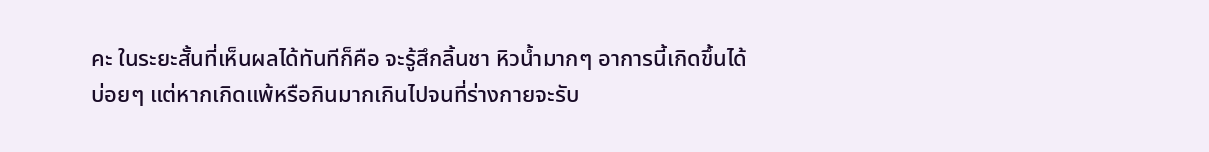คะ ในระยะสั้นที่เห็นผลได้ทันทีก็คือ จะรู้สึกลิ้นชา หิวน้ำมากๆ อาการนี้เกิดขึ้นได้บ่อยๆ แต่หากเกิดแพ้หรือกินมากเกินไปจนที่ร่างกายจะรับ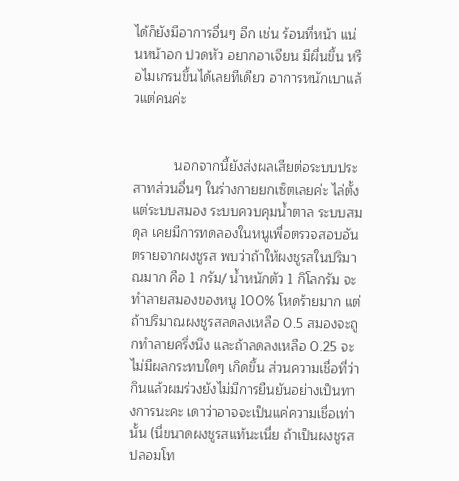ได้ก็ยังมีอาการอื่นๆ อีก เช่น ร้อนที่หน้า แน่นหน้าอก ปวดหัว อยากอาเจียน มีผื่นขึ้น หรือไมเกรนขึ้นได้เลยทีเดียว อาการหนักเบาแล้วแต่คนค่ะ


           นอกจากนี้ยังส่งผลเสียต่อระบบประสาทส่วนอื่นๆ ในร่างกายยกเซ็ตเลยค่ะ ไล่ตั้งแต่ระบบสมอง ระบบควบคุมน้ำตาล ระบบสมดุล เคยมีการทดลองในหนูเพื่อตรวจสอบอันตรายจากผงชูรส พบว่าถ้าให้ผงชูรสในปริมาณมาก คือ 1 กรัม/ น้ำหนักตัว 1 กิโลกรัม จะทำลายสมองของหนู 100% โหดร้ายมาก แต่ถ้าปริมาณผงชูรสลดลงเหลือ 0.5 สมองจะถูกทำลายครึ่งนึง และถ้าลดลงเหลือ 0.25 จะไม่มีผลกระทบใดๆ เกิดขึ้น ส่วนความเชื่อที่ว่ากินแล้วผมร่วงยังไม่มีการยืนยันอย่างเป็นทางการนะคะ เดาว่าอาจจะเป็นแค่ความเชื่อเท่านั้น (นี่ขนาดผงชูรสแท้นะเนี่ย ถ้าเป็นผงชูรสปลอมโท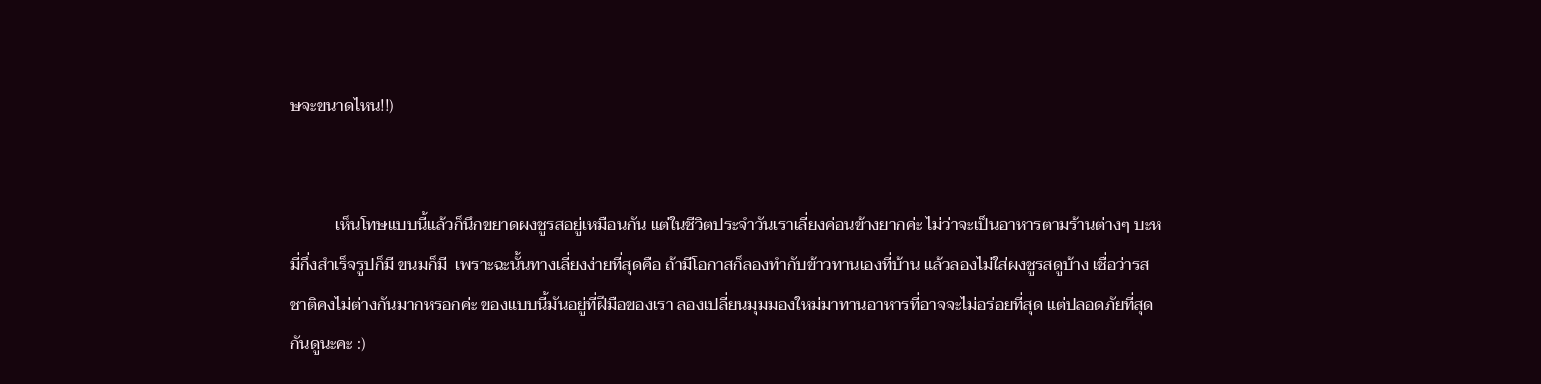ษจะขนาดไหน!!)


           เห็นโทษแบบนี้แล้วก็นึกขยาดผงชูรสอยู่เหมือนกัน แต่ในชีวิตประจำวันเราเลี่ยงค่อนข้างยากค่ะ ไม่ว่าจะเป็นอาหารตามร้านต่างๆ บะหมี่กึ่งสำเร็จรูปก็มี ขนมก็มี  เพราะฉะนั้นทางเลี่ยงง่ายที่สุดคือ ถ้ามีโอกาสก็ลองทำกับข้าวทานเองที่บ้าน แล้วลองไม่ใส่ผงชูรสดูบ้าง เชื่อว่ารสชาติคงไม่ต่างกันมากหรอกค่ะ ของแบบนี้มันอยู่ที่ฝีมือของเรา ลองเปลี่ยนมุมมองใหม่มาทานอาหารที่อาจจะไม่อร่อยที่สุด แต่ปลอดภัยที่สุดกันดูนะคะ :)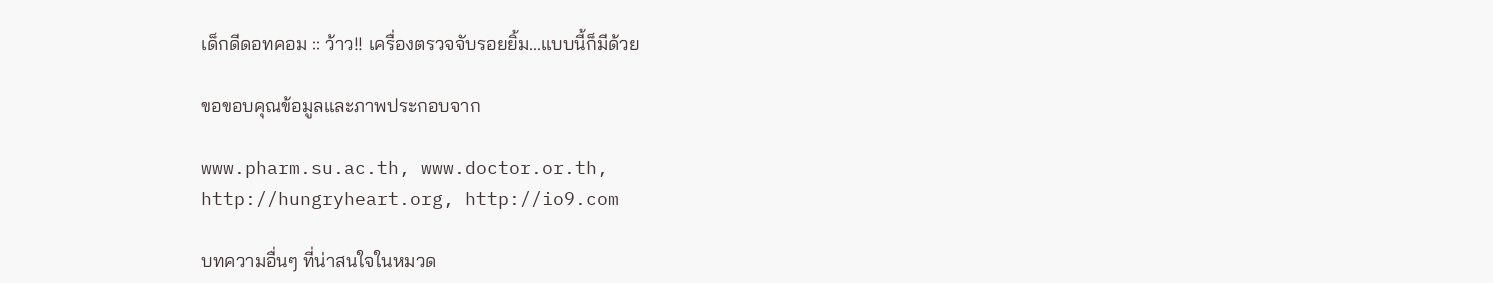เด็กดีดอทคอม :: ว้าว!! เครื่องตรวจจับรอยยิ้ม...แบบนี้ก็มีด้วย

ขอขอบคุณข้อมูลและภาพประกอบจาก

www.pharm.su.ac.th, www.doctor.or.th,
http://hungryheart.org, http://io9.com

บทความอื่นๆ ที่น่าสนใจในหมวด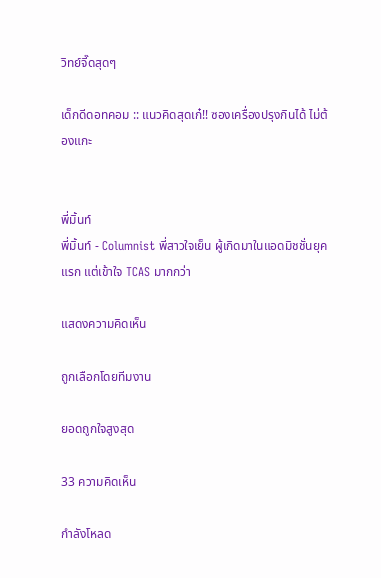วิทย์จี๊ดสุดๆ

เด็กดีดอทคอม :: แนวคิดสุดเก๋!! ซองเครื่องปรุงกินได้ ไม่ต้องแกะ


พี่มิ้นท์
พี่มิ้นท์ - Columnist พี่สาวใจเย็น ผู้เกิดมาในแอดมิชชั่นยุคแรก แต่เข้าใจ TCAS มากกว่า

แสดงความคิดเห็น

ถูกเลือกโดยทีมงาน

ยอดถูกใจสูงสุด

33 ความคิดเห็น

กำลังโหลด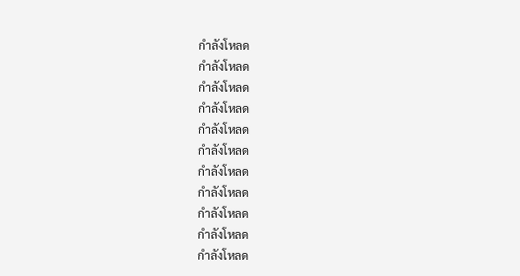กำลังโหลด
กำลังโหลด
กำลังโหลด
กำลังโหลด
กำลังโหลด
กำลังโหลด
กำลังโหลด
กำลังโหลด
กำลังโหลด
กำลังโหลด
กำลังโหลด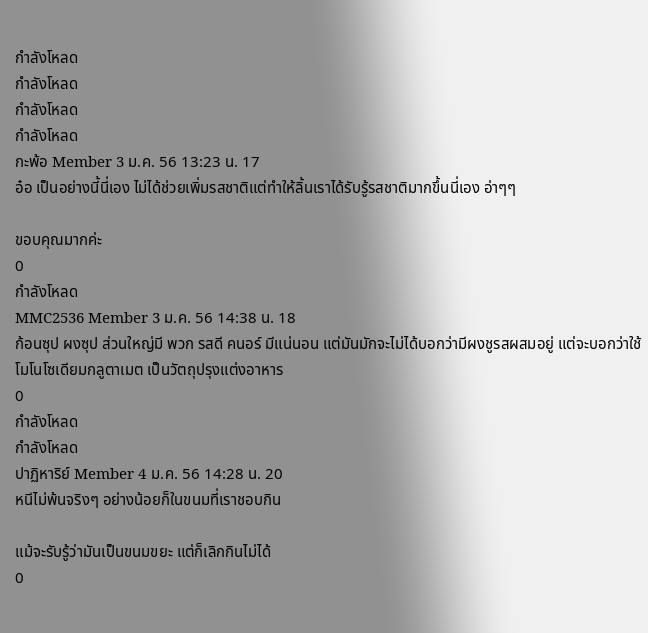กำลังโหลด
กำลังโหลด
กำลังโหลด
กำลังโหลด
กะพ้อ Member 3 ม.ค. 56 13:23 น. 17
อ๋อ เป็นอย่างนี้นี่เอง ไม่ได้ช่วยเพิ่มรสชาติแต่ทำให้ลิ้นเราได้รับรู้รสชาติมากขึ้นนี่เอง อ่าๆๆ

ขอบคุณมากค่ะ
0
กำลังโหลด
MMC2536 Member 3 ม.ค. 56 14:38 น. 18
ก้อนซุป ผงซุป ส่วนใหญ่มี พวก รสดี คนอร์ มีแน่นอน แต่มันมักจะไม่ได้บอกว่ามีผงชูรสผสมอยู่ แต่จะบอกว่าใช้โมโนโซเดียมกลูตาเมต เป็นวัตถุปรุงแต่งอาหาร
0
กำลังโหลด
กำลังโหลด
ปาฏิหาริย์ Member 4 ม.ค. 56 14:28 น. 20
หนีไม่พ้นจริงๆ อย่างน้อยก็ในขนมที่เราชอบกิน

แม้จะรับรู้ว่ามันเป็นขนมขยะ แต่ก็เลิกกินไม่ได้
0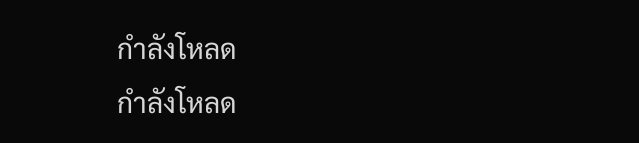กำลังโหลด
กำลังโหลด